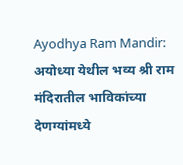Ayodhya Ram Mandir: अयोध्या येथील भव्य श्री राम मंदिरातील भाविकांच्या देणग्यांमध्ये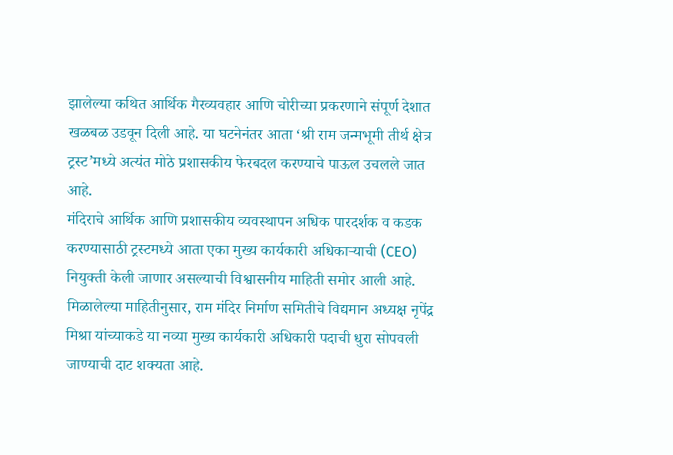झालेल्या कथित आर्थिक गैरव्यवहार आणि चोरीच्या प्रकरणाने संपूर्ण देशात खळबळ उडवून दिली आहे. या घटनेनंतर आता ‘श्री राम जन्मभूमी तीर्थ क्षेत्र ट्रस्ट’मध्ये अत्यंत मोठे प्रशासकीय फेरबदल करण्याचे पाऊल उचलले जात आहे.
मंदिराचे आर्थिक आणि प्रशासकीय व्यवस्थापन अधिक पारदर्शक व कडक करण्यासाठी ट्रस्टमध्ये आता एका मुख्य कार्यकारी अधिकाऱ्याची (CEO) नियुक्ती केली जाणार असल्याची विश्वासनीय माहिती समोर आली आहे.
मिळालेल्या माहितीनुसार, राम मंदिर निर्माण समितीचे विद्यमान अध्यक्ष नृपेंद्र मिश्रा यांच्याकडे या नव्या मुख्य कार्यकारी अधिकारी पदाची धुरा सोपवली जाण्याची दाट शक्यता आहे.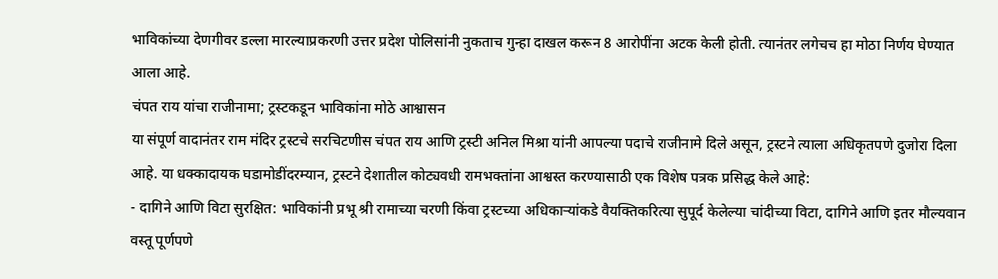भाविकांच्या देणगीवर डल्ला मारल्याप्रकरणी उत्तर प्रदेश पोलिसांनी नुकताच गुन्हा दाखल करून 8 आरोपींना अटक केली होती. त्यानंतर लगेचच हा मोठा निर्णय घेण्यात आला आहे.
चंपत राय यांचा राजीनामा; ट्रस्टकडून भाविकांना मोठे आश्वासन
या संपूर्ण वादानंतर राम मंदिर ट्रस्टचे सरचिटणीस चंपत राय आणि ट्रस्टी अनिल मिश्रा यांनी आपल्या पदाचे राजीनामे दिले असून, ट्रस्टने त्याला अधिकृतपणे दुजोरा दिला आहे. या धक्कादायक घडामोडींदरम्यान, ट्रस्टने देशातील कोट्यवधी रामभक्तांना आश्वस्त करण्यासाठी एक विशेष पत्रक प्रसिद्ध केले आहे:
- दागिने आणि विटा सुरक्षित: भाविकांनी प्रभू श्री रामाच्या चरणी किंवा ट्रस्टच्या अधिकाऱ्यांकडे वैयक्तिकरित्या सुपूर्द केलेल्या चांदीच्या विटा, दागिने आणि इतर मौल्यवान वस्तू पूर्णपणे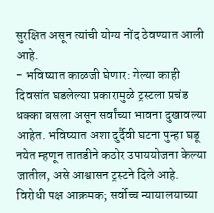सुरक्षित असून त्यांची योग्य नोंद ठेवण्यात आली आहे.
- भविष्यात काळजी घेणार: गेल्या काही दिवसांत घडलेल्या प्रकारामुळे ट्रस्टला प्रचंड धक्का बसला असून सर्वांच्या भावना दुखावल्या आहेत. भविष्यात अशा दुर्दैवी घटना पुन्हा घडू नयेत म्हणून तातडीने कठोर उपाययोजना केल्या जातील, असे आश्वासन ट्रस्टने दिले आहे.
विरोधी पक्ष आक्रमक; सर्वोच्च न्यायालयाच्या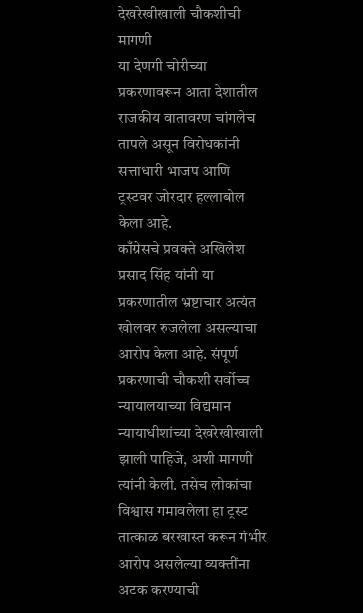देखरेखीखाली चौकशीची मागणी
या देणगी चोरीच्या प्रकरणावरून आता देशातील राजकीय वातावरण चांगलेच तापले असून विरोधकांनी सत्ताधारी भाजप आणि ट्रस्टवर जोरदार हल्लाबोल केला आहे.
काँग्रेसचे प्रवक्ते अखिलेश प्रसाद सिंह यांनी या प्रकरणातील भ्रष्टाचार अत्यंत खोलवर रुजलेला असल्याचा आरोप केला आहे. संपूर्ण प्रकरणाची चौकशी सर्वोच्च न्यायालयाच्या विद्यमान न्यायाधीशांच्या देखरेखीखाली झाली पाहिजे, अशी मागणी त्यांनी केली. तसेच लोकांचा विश्वास गमावलेला हा ट्रस्ट तात्काळ बरखास्त करून गंभीर आरोप असलेल्या व्यक्तींना अटक करण्याची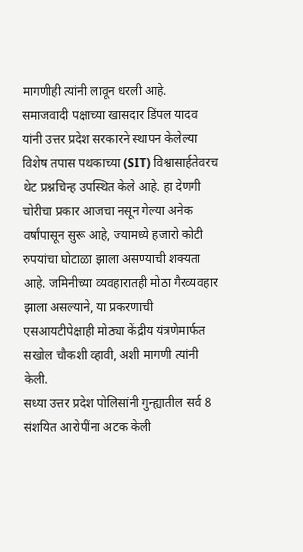मागणीही त्यांनी लावून धरली आहे.
समाजवादी पक्षाच्या खासदार डिंपल यादव यांनी उत्तर प्रदेश सरकारने स्थापन केलेल्या विशेष तपास पथकाच्या (SIT) विश्वासार्हतेवरच थेट प्रश्नचिन्ह उपस्थित केले आहे. हा देणगी चोरीचा प्रकार आजचा नसून गेल्या अनेक वर्षांपासून सुरू आहे, ज्यामध्ये हजारो कोटी रुपयांचा घोटाळा झाला असण्याची शक्यता आहे. जमिनीच्या व्यवहारातही मोठा गैरव्यवहार झाला असल्याने, या प्रकरणाची एसआयटीपेक्षाही मोठ्या केंद्रीय यंत्रणेमार्फत सखोल चौकशी व्हावी, अशी मागणी त्यांनी केली.
सध्या उत्तर प्रदेश पोलिसांनी गुन्ह्यातील सर्व 8 संशयित आरोपींना अटक केली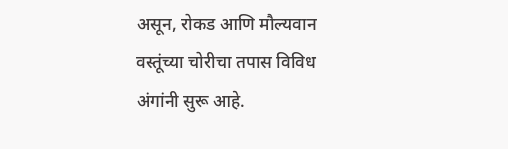असून, रोकड आणि मौल्यवान वस्तूंच्या चोरीचा तपास विविध अंगांनी सुरू आहे.